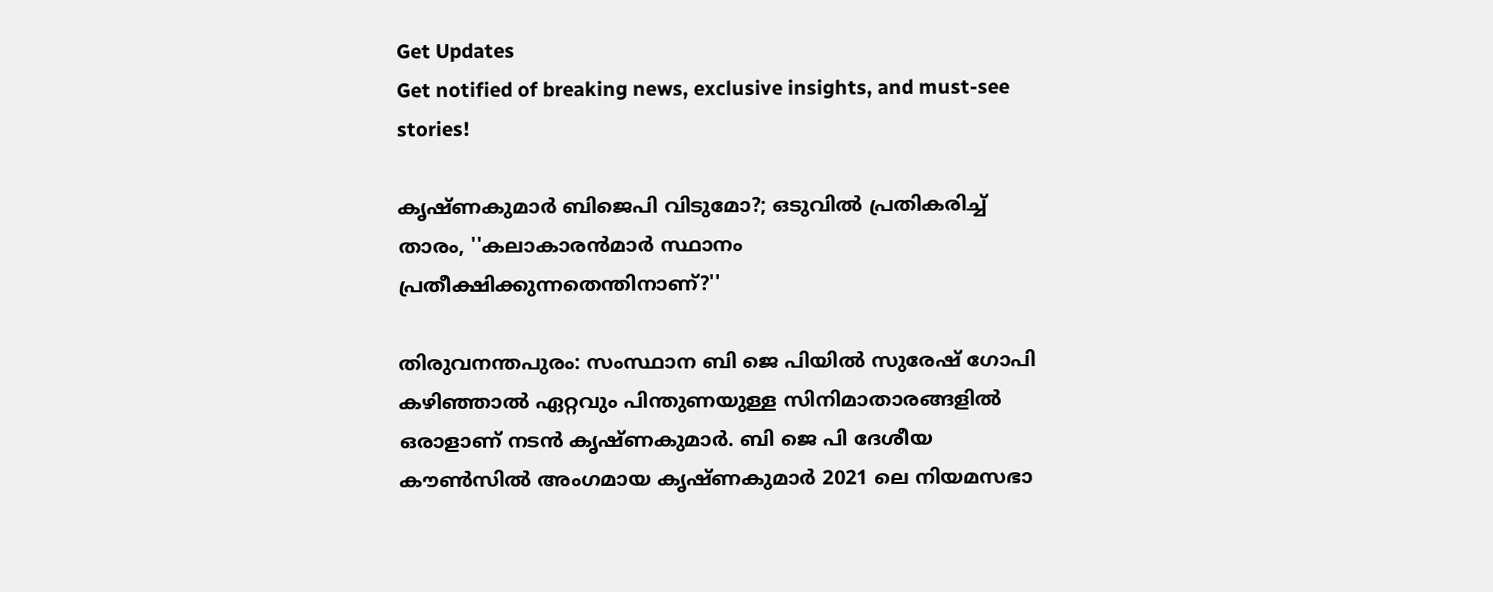Get Updates
Get notified of breaking news, exclusive insights, and must-see stories!

കൃഷ്ണകുമാര്‍ ബിജെപി വിടുമോ?; ഒടുവില്‍ പ്രതികരിച്ച് താരം, ''കലാകാരന്‍മാര്‍ സ്ഥാനം പ്രതീക്ഷിക്കുന്നതെന്തിനാണ്?''

തിരുവനന്തപുരം: സംസ്ഥാന ബി ജെ പിയില്‍ സുരേഷ് ഗോപി കഴിഞ്ഞാല്‍ ഏറ്റവും പിന്തുണയുള്ള സിനിമാതാരങ്ങളില്‍ ഒരാളാണ് നടന്‍ കൃഷ്ണകുമാര്‍. ബി ജെ പി ദേശീയ കൗണ്‍സില്‍ അംഗമായ കൃഷ്ണകുമാര്‍ 2021 ലെ നിയമസഭാ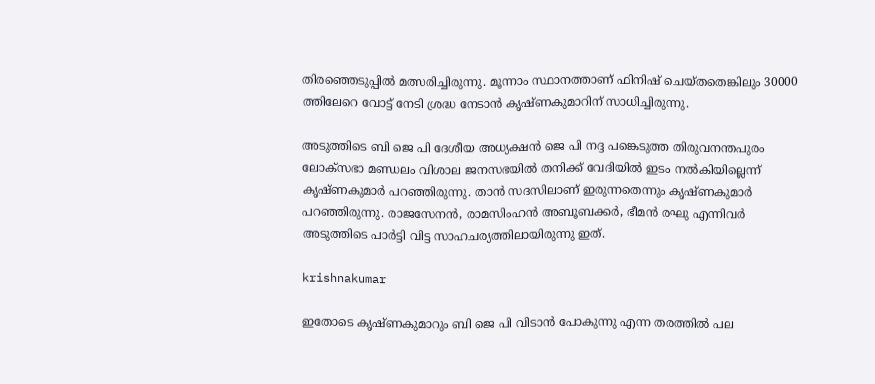തിരഞ്ഞെടുപ്പില്‍ മത്സരിച്ചിരുന്നു. മൂന്നാം സ്ഥാനത്താണ് ഫിനിഷ് ചെയ്തതെങ്കിലും 30000 ത്തിലേറെ വോട്ട് നേടി ശ്രദ്ധ നേടാന്‍ കൃഷ്ണകുമാറിന് സാധിച്ചിരുന്നു.

അടുത്തിടെ ബി ജെ പി ദേശീയ അധ്യക്ഷന്‍ ജെ പി നദ്ദ പങ്കെടുത്ത തിരുവനന്തപുരം ലോക്സഭാ മണ്ഡലം വിശാല ജനസഭയില്‍ തനിക്ക് വേദിയില്‍ ഇടം നല്‍കിയില്ലെന്ന് കൃഷ്ണകുമാര്‍ പറഞ്ഞിരുന്നു. താന്‍ സദസിലാണ് ഇരുന്നതെന്നും കൃഷ്ണകുമാര്‍ പറഞ്ഞിരുന്നു. രാജസേനന്‍, രാമസിംഹന്‍ അബൂബക്കര്‍, ഭീമന്‍ രഘു എന്നിവര്‍ അടുത്തിടെ പാര്‍ട്ടി വിട്ട സാഹചര്യത്തിലായിരുന്നു ഇത്.

krishnakumar

ഇതോടെ കൃഷ്ണകുമാറും ബി ജെ പി വിടാന്‍ പോകുന്നു എന്ന തരത്തില്‍ പല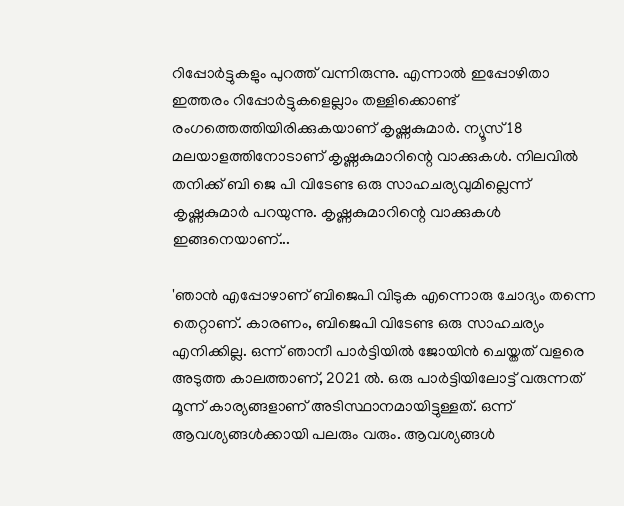റിപ്പോര്‍ട്ടുകളും പുറത്ത് വന്നിരുന്നു. എന്നാല്‍ ഇപ്പോഴിതാ ഇത്തരം റിപ്പോര്‍ട്ടുകളെല്ലാം തള്ളിക്കൊണ്ട് രംഗത്തെത്തിയിരിക്കുകയാണ് കൃഷ്ണകുമാര്‍. ന്യൂസ് 18 മലയാളത്തിനോടാണ് കൃഷ്ണകുമാറിന്റെ വാക്കുകള്‍. നിലവില്‍ തനിക്ക് ബി ജെ പി വിടേണ്ട ഒരു സാഹചര്യവുമില്ലെന്ന് കൃഷ്ണകുമാര്‍ പറയുന്നു. കൃഷ്ണകുമാറിന്റെ വാക്കുകള്‍ ഇങ്ങനെയാണ്...

'ഞാന്‍ എപ്പോഴാണ് ബിജെപി വിടുക എന്നൊരു ചോദ്യം തന്നെ തെറ്റാണ്. കാരണം, ബിജെപി വിടേണ്ട ഒരു സാഹചര്യം എനിക്കില്ല. ഒന്ന് ഞാനീ പാര്‍ട്ടിയില്‍ ജോയിന്‍ ചെയ്തത് വളരെ അടുത്ത കാലത്താണ്, 2021 ല്‍. ഒരു പാര്‍ട്ടിയിലോട്ട് വരുന്നത് മൂന്ന് കാര്യങ്ങളാണ് അടിസ്ഥാനമായിട്ടുള്ളത്. ഒന്ന് ആവശ്യങ്ങള്‍ക്കായി പലരും വരും. ആവശ്യങ്ങള്‍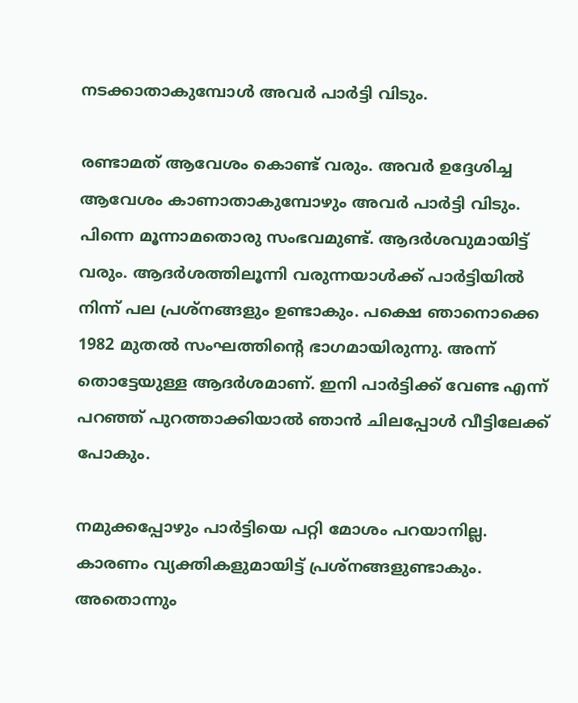നടക്കാതാകുമ്പോള്‍ അവര്‍ പാര്‍ട്ടി വിടും.

രണ്ടാമത് ആവേശം കൊണ്ട് വരും. അവര്‍ ഉദ്ദേശിച്ച ആവേശം കാണാതാകുമ്പോഴും അവര്‍ പാര്‍ട്ടി വിടും. പിന്നെ മൂന്നാമതൊരു സംഭവമുണ്ട്. ആദര്‍ശവുമായിട്ട് വരും. ആദര്‍ശത്തിലൂന്നി വരുന്നയാള്‍ക്ക് പാര്‍ട്ടിയില്‍ നിന്ന് പല പ്രശ്‌നങ്ങളും ഉണ്ടാകും. പക്ഷെ ഞാനൊക്കെ 1982 മുതല്‍ സംഘത്തിന്റെ ഭാഗമായിരുന്നു. അന്ന് തൊട്ടേയുള്ള ആദര്‍ശമാണ്. ഇനി പാര്‍ട്ടിക്ക് വേണ്ട എന്ന് പറഞ്ഞ് പുറത്താക്കിയാല്‍ ഞാന്‍ ചിലപ്പോള്‍ വീട്ടിലേക്ക് പോകും.

നമുക്കപ്പോഴും പാര്‍ട്ടിയെ പറ്റി മോശം പറയാനില്ല. കാരണം വ്യക്തികളുമായിട്ട് പ്രശ്‌നങ്ങളുണ്ടാകും. അതൊന്നും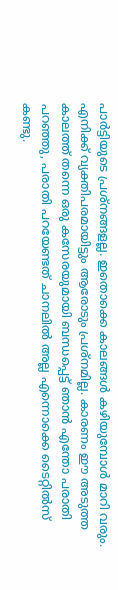പാര്‍ട്ടിയുടെ പ്രശ്‌നങ്ങളല്ല. ഇതൊക്കെ കാലങ്ങള്‍ കഴിയുമ്പോള്‍ മാറി വരും. എനിക്ക് വ്യക്തിപരമായിട്ടും ആരോടും പ്രശ്‌നമില്ല. കാരണം ഈ അടുത്ത കാലത്ത് തന്നെ ഒരു കസേരയുമായി ബന്ധപ്പെട്ട് ഞാന്‍ എന്തോ പരാതി പറഞ്ഞു, പരാതി പറയേണ്ടത് ചാനലില്‍ അല്ല എന്നൊക്കെ ടൈറ്റില്‍സ് കണ്ടു.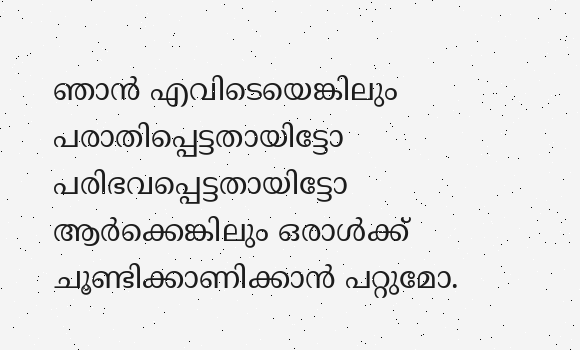ഞാന്‍ എവിടെയെങ്കിലും പരാതിപ്പെട്ടതായിട്ടോ പരിഭവപ്പെട്ടതായിട്ടോ ആര്‍ക്കെങ്കിലും ഒരാള്‍ക്ക് ചൂണ്ടിക്കാണിക്കാന്‍ പറ്റുമോ.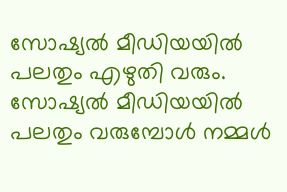സോഷ്യല്‍ മീഡിയയില്‍ പലതും എഴുതി വരും. സോഷ്യല്‍ മീഡിയയില്‍ പലതും വരുമ്പോള്‍ നമ്മള്‍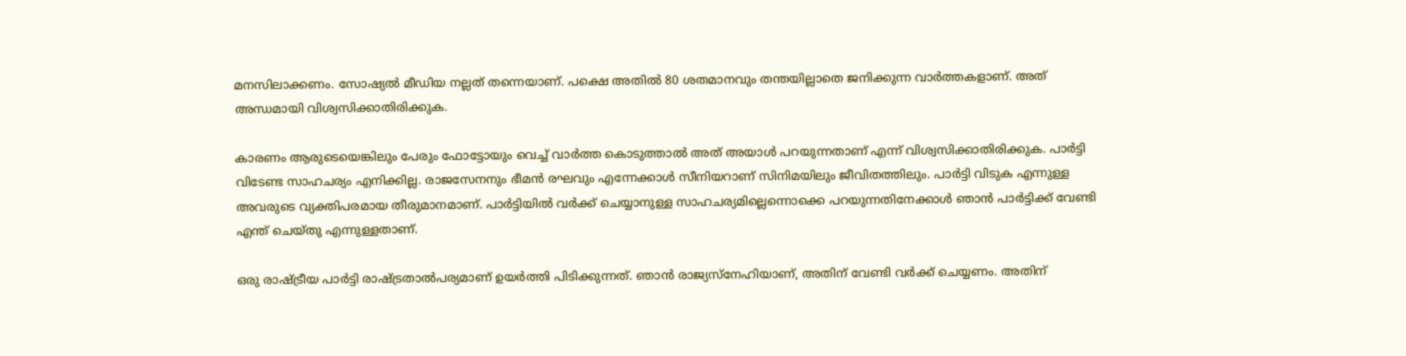മനസിലാക്കണം. സോഷ്യല്‍ മീഡിയ നല്ലത് തന്നെയാണ്. പക്ഷെ അതില്‍ 80 ശതമാനവും തന്തയില്ലാതെ ജനിക്കുന്ന വാര്‍ത്തകളാണ്. അത് അന്ധമായി വിശ്വസിക്കാതിരിക്കുക.

കാരണം ആരുടെയെങ്കിലും പേരും ഫോട്ടോയും വെച്ച് വാര്‍ത്ത കൊടുത്താല്‍ അത് അയാള്‍ പറയുന്നതാണ് എന്ന് വിശ്വസിക്കാതിരിക്കുക. പാര്‍ട്ടി വിടേണ്ട സാഹചര്യം എനിക്കില്ല. രാജസേനനും ഭീമന്‍ രഘവും എന്നേക്കാള്‍ സീനിയറാണ് സിനിമയിലും ജീവിതത്തിലും. പാര്‍ട്ടി വിടുക എന്നുള്ള അവരുടെ വ്യക്തിപരമായ തീരുമാനമാണ്. പാര്‍ട്ടിയില്‍ വര്‍ക്ക് ചെയ്യാനുള്ള സാഹചര്യമില്ലെന്നൊക്കെ പറയുന്നതിനേക്കാള്‍ ഞാന്‍ പാര്‍ട്ടിക്ക് വേണ്ടി എന്ത് ചെയ്തു എന്നുള്ളതാണ്.

ഒരു രാഷ്ട്രീയ പാര്‍ട്ടി രാഷ്ട്രതാല്‍പര്യമാണ് ഉയര്‍ത്തി പിടിക്കുന്നത്. ഞാന്‍ രാജ്യസ്‌നേഹിയാണ്, അതിന് വേണ്ടി വര്‍ക്ക് ചെയ്യണം. അതിന്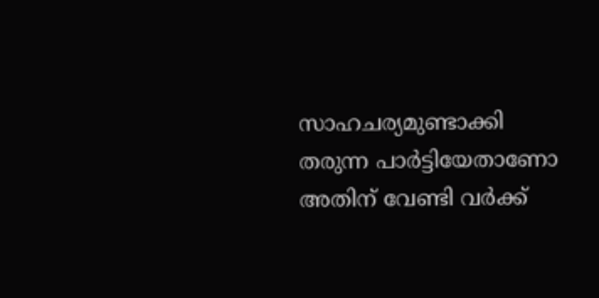സാഹചര്യമുണ്ടാക്കി തരുന്ന പാര്‍ട്ടിയേതാണോ അതിന് വേണ്ടി വര്‍ക്ക്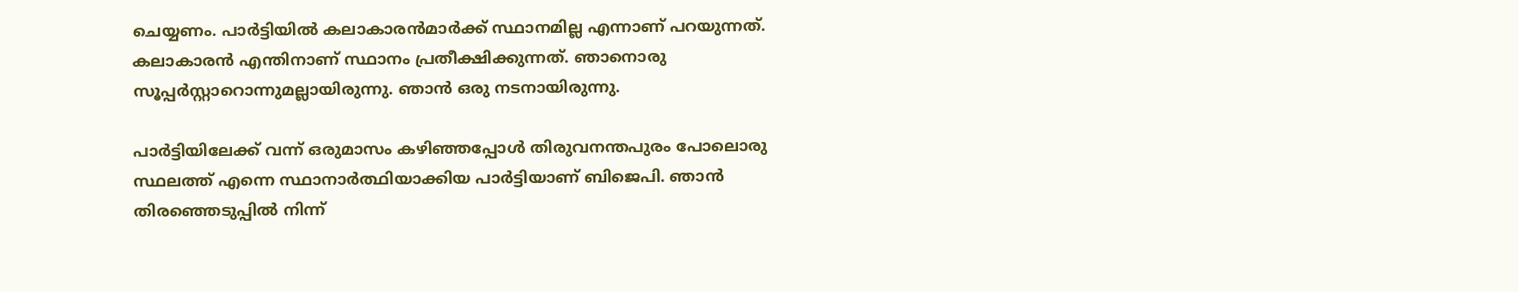ചെയ്യണം. പാര്‍ട്ടിയില്‍ കലാകാരന്‍മാര്‍ക്ക് സ്ഥാനമില്ല എന്നാണ് പറയുന്നത്. കലാകാരന്‍ എന്തിനാണ് സ്ഥാനം പ്രതീക്ഷിക്കുന്നത്. ഞാനൊരു സൂപ്പര്‍സ്റ്റാറൊന്നുമല്ലായിരുന്നു. ഞാന്‍ ഒരു നടനായിരുന്നു.

പാര്‍ട്ടിയിലേക്ക് വന്ന് ഒരുമാസം കഴിഞ്ഞപ്പോള്‍ തിരുവനന്തപുരം പോലൊരു സ്ഥലത്ത് എന്നെ സ്ഥാനാര്‍ത്ഥിയാക്കിയ പാര്‍ട്ടിയാണ് ബിജെപി. ഞാന്‍ തിരഞ്ഞെടുപ്പില്‍ നിന്ന്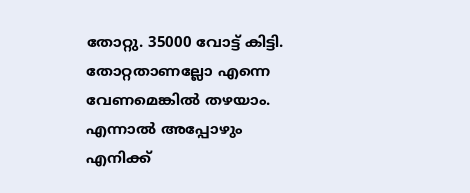തോറ്റു. 35000 വോട്ട് കിട്ടി. തോറ്റതാണല്ലോ എന്നെ വേണമെങ്കില്‍ തഴയാം. എന്നാല്‍ അപ്പോഴും എനിക്ക്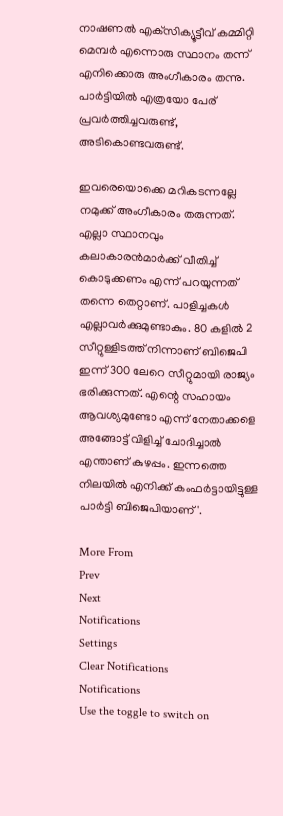നാഷണല്‍ എക്‌സിക്യൂട്ടീവ് കമ്മിറ്റി മെമ്പര്‍ എന്നൊരു സ്ഥാനം തന്ന് എനിക്കൊരു അംഗീകാരം തന്നു. പാര്‍ട്ടിയില്‍ എത്രയോ പേര് പ്രവര്‍ത്തിച്ചവരുണ്ട്, അടികൊണ്ടവരുണ്ട്.

ഇവരെയൊക്കെ മറികടന്നല്ലേ നമുക്ക് അംഗീകാരം തരുന്നത്. എല്ലാ സ്ഥാനവും കലാകാരന്‍മാര്‍ക്ക് വീതിച്ച് കൊടുക്കണം എന്ന് പറയുന്നത് തന്നെ തെറ്റാണ്. പാളിച്ചകള്‍ എല്ലാവര്‍ക്കുമുണ്ടാകും. 80 കളില്‍ 2 സീറ്റുള്ളിടത്ത് നിന്നാണ് ബിജെപി ഇന്ന് 300 ലേറെ സീറ്റുമായി രാജ്യം ഭരിക്കുന്നത്. എന്റെ സഹായം ആവശ്യമുണ്ടോ എന്ന് നേതാക്കളെ അങ്ങോട്ട് വിളിച്ച് ചോദിച്ചാല്‍ എന്താണ് കുഴപ്പം. ഇന്നത്തെ നിലയില്‍ എനിക്ക് കംഫര്‍ട്ടായിട്ടുള്ള പാര്‍ട്ടി ബിജെപിയാണ്'.

More From
Prev
Next
Notifications
Settings
Clear Notifications
Notifications
Use the toggle to switch on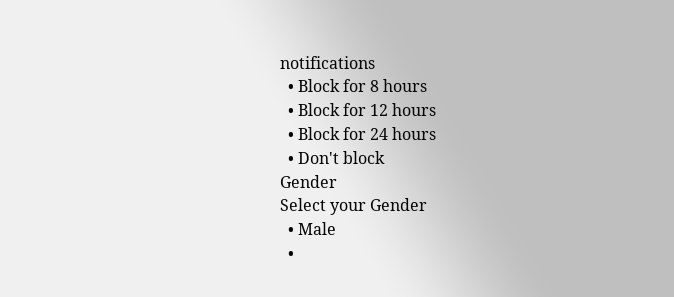notifications
  • Block for 8 hours
  • Block for 12 hours
  • Block for 24 hours
  • Don't block
Gender
Select your Gender
  • Male
  •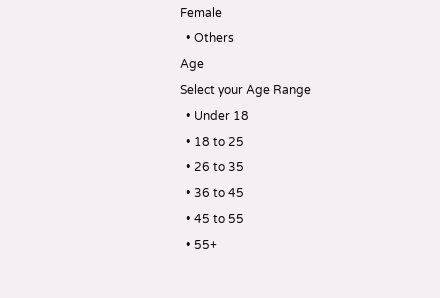Female
  • Others
Age
Select your Age Range
  • Under 18
  • 18 to 25
  • 26 to 35
  • 36 to 45
  • 45 to 55
  • 55+